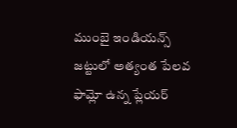ముంబై ఇండియన్స్ జట్టులో అత్యంత పేలవ ఫామ్లో ఉన్న ప్లేయర్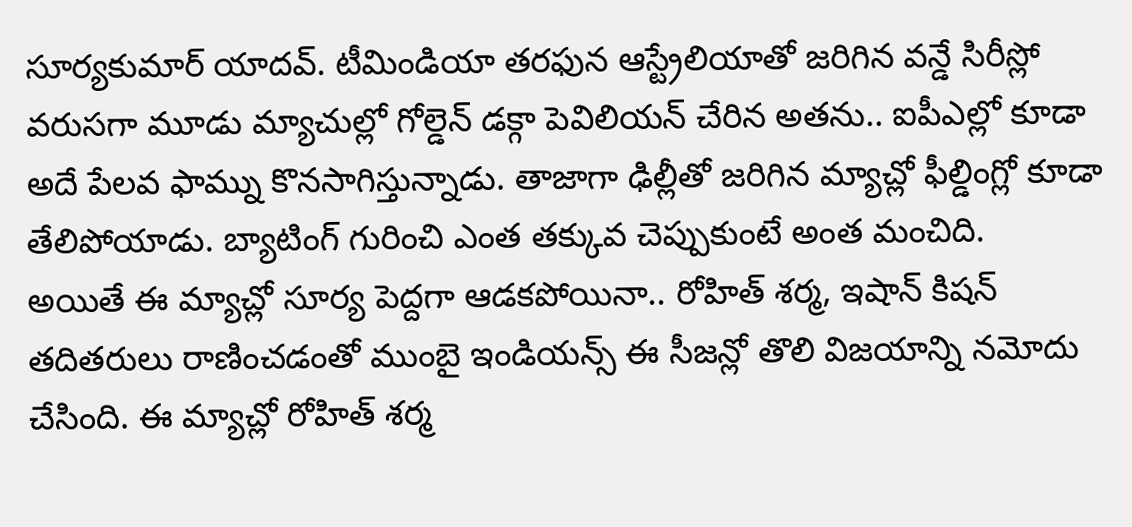సూర్యకుమార్ యాదవ్. టీమిండియా తరఫున ఆస్ట్రేలియాతో జరిగిన వన్డే సిరీస్లో వరుసగా మూడు మ్యాచుల్లో గోల్డెన్ డక్గా పెవిలియన్ చేరిన అతను.. ఐపీఎల్లో కూడా అదే పేలవ ఫామ్ను కొనసాగిస్తున్నాడు. తాజాగా ఢిల్లీతో జరిగిన మ్యాచ్లో ఫీల్డింగ్లో కూడా తేలిపోయాడు. బ్యాటింగ్ గురించి ఎంత తక్కువ చెప్పుకుంటే అంత మంచిది.
అయితే ఈ మ్యాచ్లో సూర్య పెద్దగా ఆడకపోయినా.. రోహిత్ శర్మ, ఇషాన్ కిషన్ తదితరులు రాణించడంతో ముంబై ఇండియన్స్ ఈ సీజన్లో తొలి విజయాన్ని నమోదు చేసింది. ఈ మ్యాచ్లో రోహిత్ శర్మ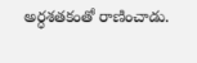అర్ధశతకంతో రాణించాడు.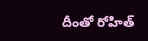దీంతో రోహిత్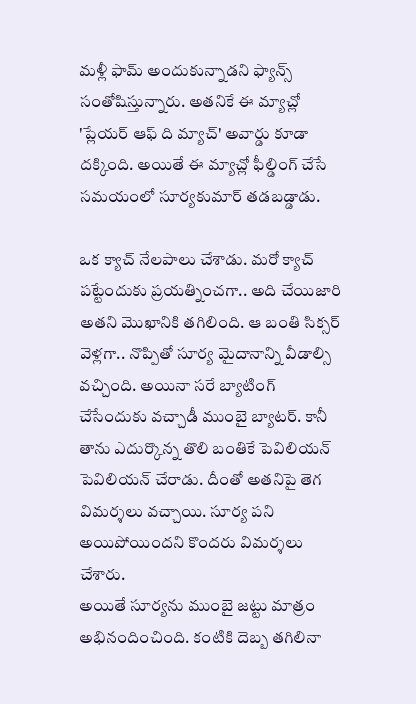మళ్లీ ఫామ్ అందుకున్నాడని ఫ్యాన్స్ సంతోషిస్తున్నారు. అతనికే ఈ మ్యాచ్లో 'ప్లేయర్ ఆఫ్ ది మ్యాచ్' అవార్డు కూడా దక్కింది. అయితే ఈ మ్యాచ్లో ఫీల్డింగ్ చేసే సమయంలో సూర్యకుమార్ తడబడ్డాడు.

ఒక క్యాచ్ నేలపాలు చేశాడు. మరో క్యాచ్ పట్టేందుకు ప్రయత్నించగా.. అది చేయిజారి అతని మొఖానికి తగిలింది. ఆ బంతి సిక్సర్ వెళ్లగా.. నొప్పితో సూర్య మైదానాన్ని వీడాల్సి వచ్చింది. అయినా సరే బ్యాటింగ్ చేసేందుకు వచ్చాడీ ముంబై బ్యాటర్. కానీ తాను ఎదుర్కొన్న తొలి బంతికే పెవిలియన్ పెవిలియన్ చేరాడు. దీంతో అతనిపై తెగ విమర్శలు వచ్చాయి. సూర్య పని అయిపోయిందని కొందరు విమర్శలు చేశారు.
అయితే సూర్యను ముంబై జట్టు మాత్రం అభినందించింది. కంటికి దెబ్బ తగిలినా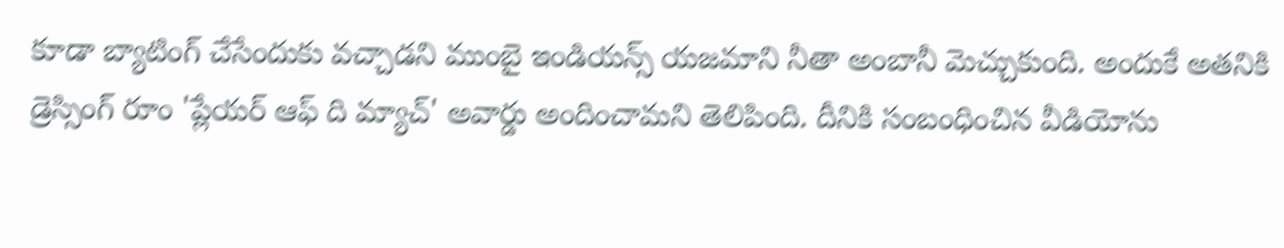కూడా బ్యాటింగ్ చేసేందుకు వచ్చాడని ముంబై ఇండియన్స్ యజమాని నీతా అంబానీ మెచ్చుకుంది. అందుకే అతనికి డ్రెస్సింగ్ రూం 'ప్లేయర్ ఆఫ్ ది మ్యాచ్' అవార్డు అందించామని తెలిపింది. దీనికి సంబంధించిన వీడియోను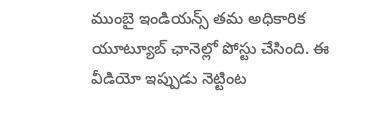ముంబై ఇండియన్స్ తమ అధికారిక యూట్యూబ్ ఛానెల్లో పోస్టు చేసింది. ఈ వీడియో ఇప్పుడు నెట్టింట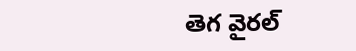తెగ వైరల్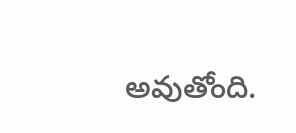అవుతోంది.